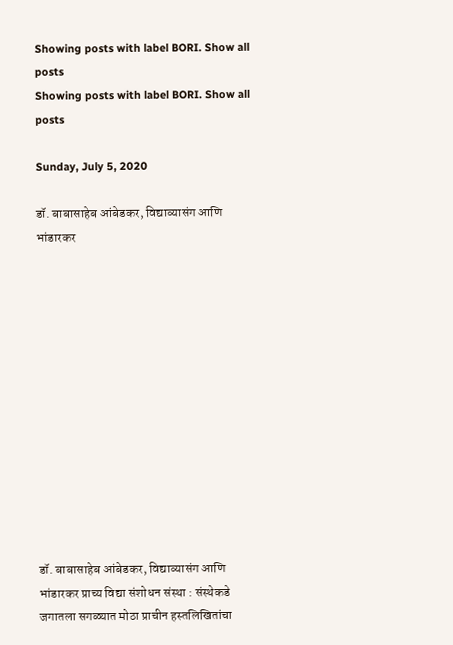Showing posts with label BORI. Show all posts
Showing posts with label BORI. Show all posts

Sunday, July 5, 2020

डॉ. बाबासाहेब आंबेडकर, विद्याव्यासंग आणि भांडारकर













डॉ. बाबासाहेब आंबेडकर, विद्याव्यासंग आणि भांडारकर प्राच्य विद्या संशोधन संस्था : संस्थेकडे जगातला सगळ्यात मोठा प्राचीन हस्तलिखितांचा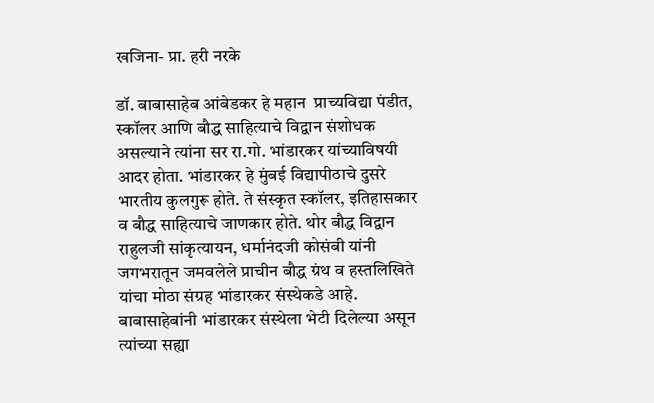खजिना- प्रा. हरी नरके

डॉ. बाबासाहेब आंबेडकर हे महान  प्राच्यविद्या पंडीत, स्कॉलर आणि बौद्ध साहित्याचे विद्वान संशोधक असल्याने त्यांना सर रा.गो. भांडारकर यांच्याविषयी आदर होता. भांडारकर हे मुंबई विद्यापीठाचे दुसरे भारतीय कुलगुरू होते. ते संस्कृत स्कॉलर, इतिहासकार व बौद्ध साहित्याचे जाणकार होते. थोर बौद्ध विद्वान राहुलजी सांकृत्यायन, धर्मानंदजी कोसंबी यांनी जगभरातून जमवलेले प्राचीन बौद्ध ग्रंथ व हस्तलिखिते यांचा मोठा संग्रह भांडारकर संस्थेकडे आहे. बाबासाहेबांनी भांडारकर संस्थेला भेटी दिलेल्या असून त्यांच्या सह्या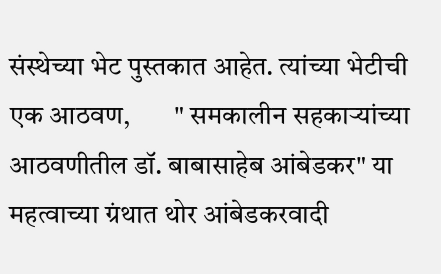संस्थेच्या भेट पुस्तकात आहेत. त्यांच्या भेटीची एक आठवण,        " समकालीन सहकार्‍यांच्या आठवणीतील डॉ. बाबासाहेब आंबेडकर" या महत्वाच्या ग्रंथात थोर आंबेडकरवादी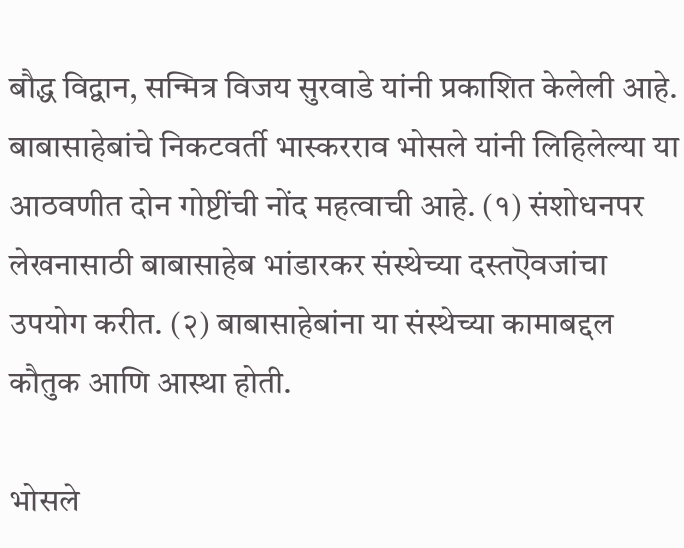बौद्ध विद्वान, सन्मित्र विजय सुरवाडे यांनी प्रकाशित केलेली आहे. बाबासाहेबांचे निकटवर्ती भास्करराव भोसले यांनी लिहिलेल्या या आठवणीत दोन गोष्टींची नोंद महत्वाची आहे. (१) संशोधनपर लेखनासाठी बाबासाहेब भांडारकर संस्थेच्या दस्तऎवजांचा उपयोग करीत. (२) बाबासाहेबांना या संस्थेच्या कामाबद्दल कौतुक आणि आस्था होती.

भोसले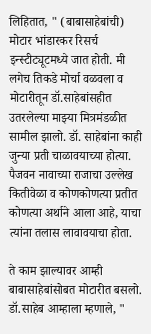लिहितात, " (बाबासाहेबांची) मोटार भांडारकर रिसर्च इन्स्टीट्यूटमध्ये जात होती. मी लगेच तिकडे मोर्चा वळवला व मोटारीतून डॉ.साहेबांसहीत उतरलेल्या माझ्या मित्रमंडळीत सामील झालो. डॉ. साहेबांना काही जुन्या प्रती चाळावयाच्या होत्या. पैजवन नावाच्या राजाचा उल्लेख कितीवेळा व कोणकोणत्या प्रतीत कोणत्या अर्थाने आला आहे, याचा त्यांना तलास लावावयाचा होता.

ते काम झाल्यावर आम्ही बाबासाहेबांसोबत मोटारीत बसलो. डॉ.साहेब आम्हाला म्हणाले, "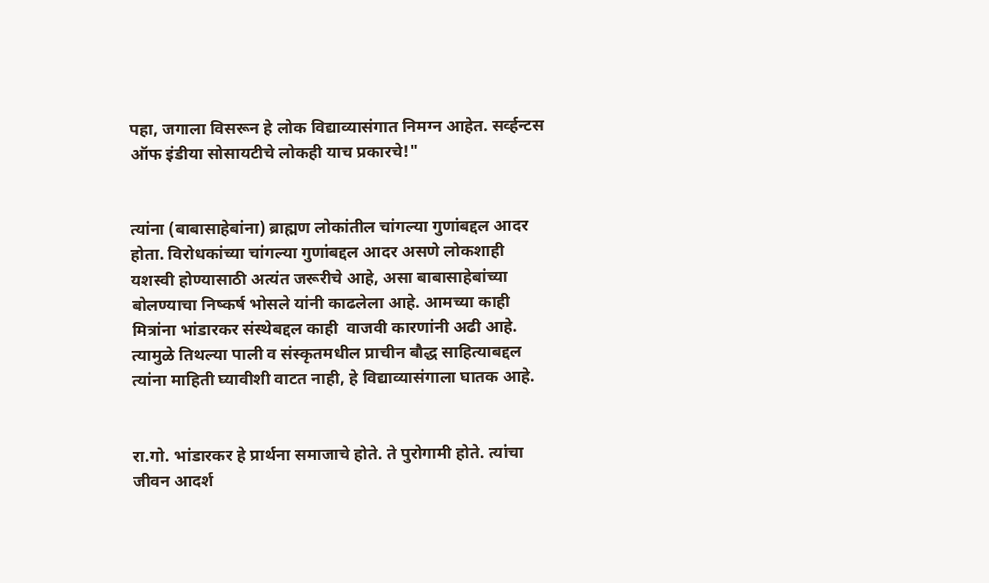पहा, जगाला विसरून हे लोक विद्याव्यासंगात निमग्न आहेत. सर्व्हन्टस ऑफ इंडीया सोसायटीचे लोकही याच प्रकारचे!"


त्यांना (बाबासाहेबांना) ब्राह्मण लोकांतील चांगल्या गुणांबद्दल आदर होता. विरोधकांच्या चांगल्या गुणांबद्दल आदर असणे लोकशाही यशस्वी होण्यासाठी अत्यंत जरूरीचे आहे, असा बाबासाहेबांच्या बोलण्याचा निष्कर्ष भोसले यांनी काढलेला आहे. आमच्या काही मित्रांना भांडारकर संस्थेबद्दल काही  वाजवी कारणांनी अढी आहे. त्यामुळे तिथल्या पाली व संस्कृतमधील प्राचीन बौद्ध साहित्याबद्दल त्यांना माहिती घ्यावीशी वाटत नाही, हे विद्याव्यासंगाला घातक आहे.


रा.गो. भांडारकर हे प्रार्थना समाजाचे होते. ते पुरोगामी होते. त्यांचा जीवन आदर्श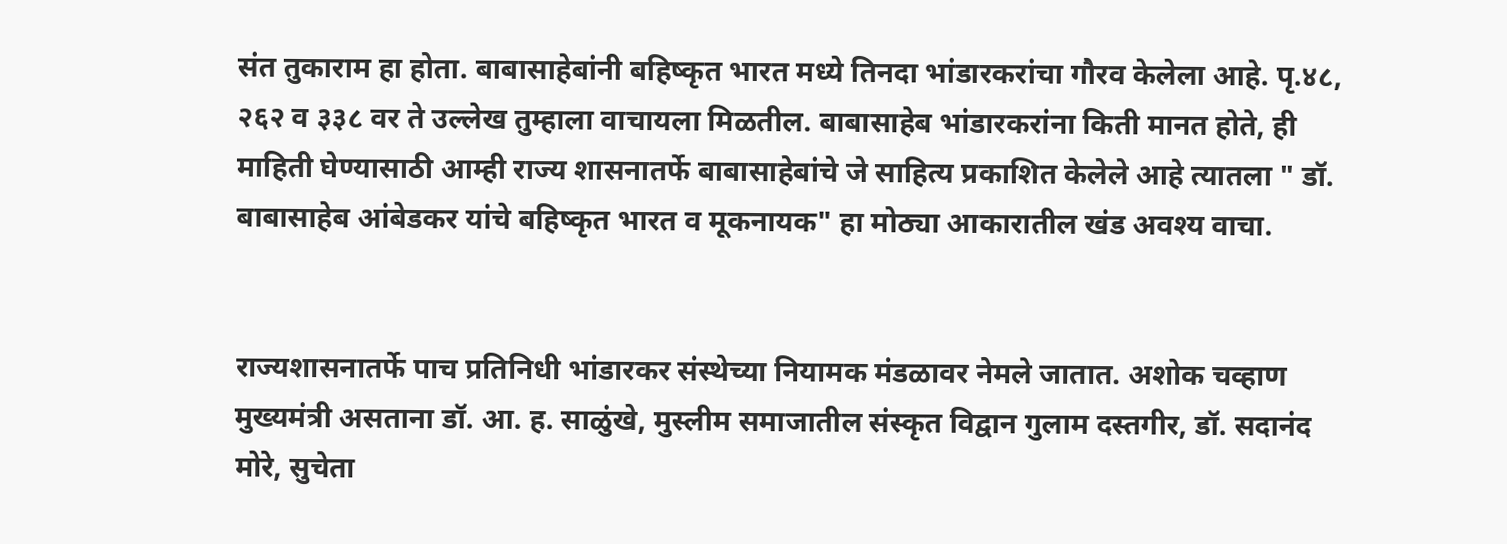संत तुकाराम हा होता. बाबासाहेबांनी बहिष्कृत भारत मध्ये तिनदा भांडारकरांचा गौरव केलेला आहे. पृ.४८, २६२ व ३३८ वर ते उल्लेख तुम्हाला वाचायला मिळतील. बाबासाहेब भांडारकरांना किती मानत होते, ही माहिती घेण्यासाठी आम्ही राज्य शासनातर्फे बाबासाहेबांचे जे साहित्य प्रकाशित केलेले आहे त्यातला " डॉ. बाबासाहेब आंबेडकर यांचे बहिष्कृत भारत व मूकनायक" हा मोठ्या आकारातील खंड अवश्य वाचा.


राज्यशासनातर्फे पाच प्रतिनिधी भांडारकर संस्थेच्या नियामक मंडळावर नेमले जातात. अशोक चव्हाण मुख्यमंत्री असताना डॉ. आ. ह. साळुंखे, मुस्लीम समाजातील संस्कृत विद्वान गुलाम दस्तगीर, डॉ. सदानंद मोरे, सुचेता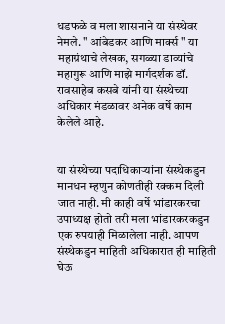धडफळे व मला शासनाने या संस्थेवर नेमले. " आंबेडकर आणि मार्क्स " या महाग्रंथाचे लेखक, सगळ्या डाव्यांचे महागुरू आणि माझे मार्गदर्शक डॉ. रावसाहेब कसबे यांनी या संस्थेच्या अधिकार मंडळावर अनेक वर्षे काम केलेले आहे.


या संस्थेच्या पदाधिकार्‍यांना संस्थेकडुन मानधन म्हणुन कोणतीही रक्कम दिली जात नाही. मी काही वर्षे भांडारकरचा उपाध्यक्ष होतो तरी मला भांडारकरकडुन एक रुपयाही मिळालेला नाही. आपण संस्थेकडुन माहिती अधिकारात ही माहिती घेऊ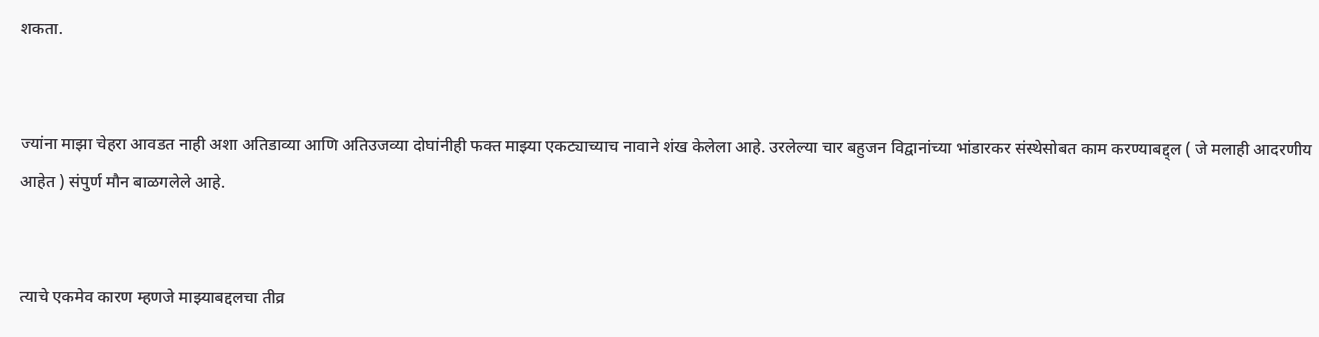शकता.


ज्यांना माझा चेहरा आवडत नाही अशा अतिडाव्या आणि अतिउजव्या दोघांनीही फक्त माझ्या एकट्याच्याच नावाने शंख केलेला आहे. उरलेल्या चार बहुजन विद्वानांच्या भांडारकर संस्थेसोबत काम करण्याबद्द्ल ( जे मलाही आदरणीय आहेत ) संपुर्ण मौन बाळगलेले आहे.


त्याचे एकमेव कारण म्हणजे माझ्याबद्दलचा तीव्र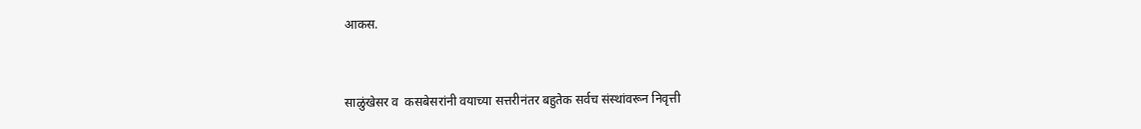आकस.


साळुंखेसर व  कसबेसरांनी वयाच्या सत्तरीनंतर बहुतेक सर्वच संस्थांवरून निवृत्ती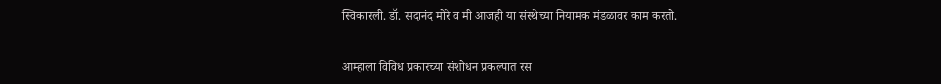स्विकारली. डॉ. सदानंद मोरे व मी आजही या संस्थेच्या नियामक मंडळावर काम करतो.


आम्हाला विविध प्रकारच्या संशोधन प्रकल्पात रस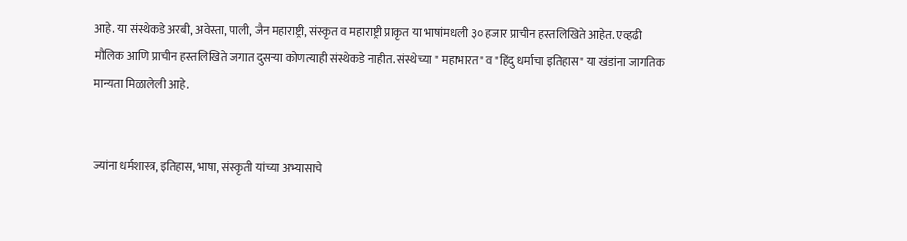आहे. या संस्थेकडे अरबी, अवेस्ता, पाली, जैन महाराष्ट्री, संस्कृत व महाराष्ट्री प्राकृत या भाषांमधली ३० हजार प्राचीन हस्तलिखिते आहेत. एव्हढी मौलिक आणि प्राचीन हस्तलिखिते जगात दुसर्‍या कोणत्याही संस्थेकडे नाहीत. संस्थेच्या " महाभारत" व "हिंदु धर्माचा इतिहास" या खंडांना जागतिक मान्यता मिळालेली आहे.


ज्यांना धर्मशास्त्र, इतिहास, भाषा, संस्कृती यांच्या अभ्यासाचे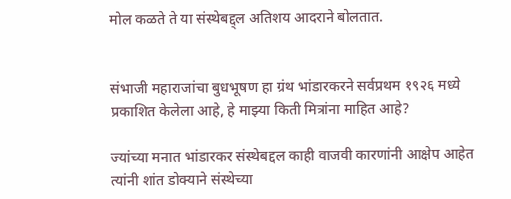मोल कळते ते या संस्थेबद्द्ल अतिशय आदराने बोलतात.


संभाजी महाराजांचा बुधभूषण हा ग्रंथ भांडारकरने सर्वप्रथम १९२६ मध्ये प्रकाशित केलेला आहे, हे माझ्या किती मित्रांना माहित आहे?

ज्यांच्या मनात भांडारकर संस्थेबद्दल काही वाजवी कारणांनी आक्षेप आहेत त्यांनी शांत डोक्याने संस्थेच्या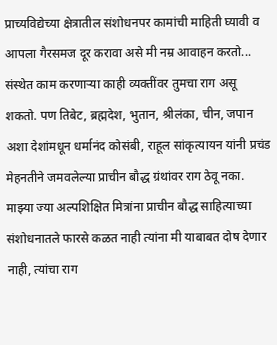प्राच्यविद्येच्या क्षेत्रातील संशोधनपर कामांची माहिती घ्यावी व आपला गैरसमज दूर करावा असे मी नम्र आवाहन करतो... संस्थेत काम करणार्‍या काही व्यक्तींवर तुमचा राग असू शकतो. पण तिबेट, ब्रह्मदेश, भुतान, श्रीलंका, चीन, जपान अशा देशांमधून धर्मानंद कोसंबी, राहूल सांकृत्यायन यांनी प्रचंड मेहनतीने जमवलेल्या प्राचीन बौद्ध ग्रंथांवर राग ठेवू नका. माझ्या ज्या अल्पशिक्षित मित्रांना प्राचीन बौद्ध साहित्याच्या संशोधनातले फारसे कळत नाही त्यांना मी याबाबत दोष देणार नाही, त्यांचा राग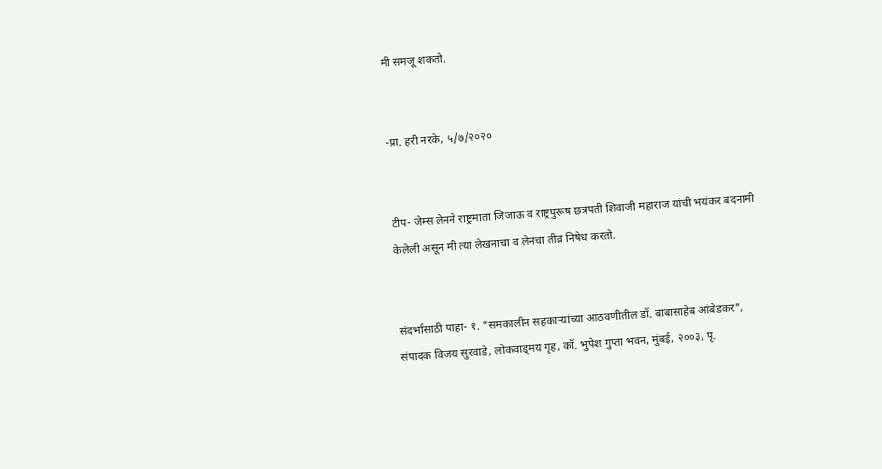मी समजू शकतो.


-प्रा. हरी नरके, ५/७/२०२०


टीप- जेम्स लेनने राष्ट्रमाता जिजाऊ व राष्ट्रपुरूष छत्रपती शिवाजी महाराज यांची भयंकर बदनामी केलेली असून मी त्या लेखनाचा व लेनचा तीव्र निषेध करतो.


संदर्भासाठी पाहा- १. "समकालीन सहकार्‍यांच्या आठवणीतील डॉ. बाबासाहेब आंबेडकर", संपादक विजय सुरवाडे, लोकवाड्मय गृह, कॉ. भुपेश गुप्ता भवन, मुंबई, २००३, पृ.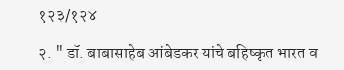१२३/१२४

२. " डॉ. बाबासाहेब आंबेडकर यांचे बहिष्कृत भारत व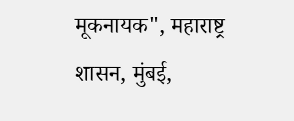मूकनायक", महाराष्ट्र शासन, मुंबई,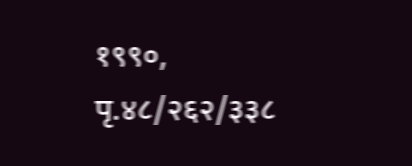१९९०, पृ.४८/२६२/३३८